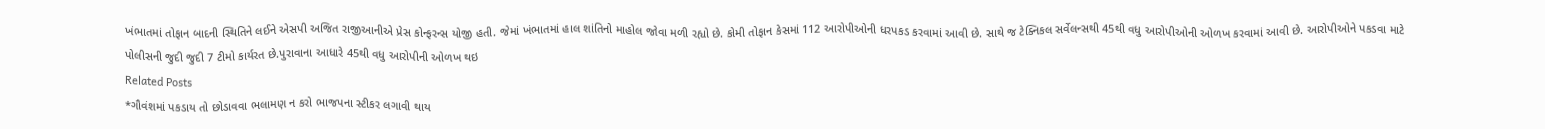ખંભાતમાં તોફાન બાદની સ્થિતિને લઈને એસપી અજિત રાજીઆનીએ પ્રેસ કોન્ફરન્સ યોજી હતી. જેમાં ખંભાતમાં હાલ શાંતિનો માહોલ જોવા મળી રહ્યો છે. કોમી તોફાન કેસમાં 112 આરોપીઓની ધરપકડ કરવામાં આવી છે. સાથે જ ટેક્નિકલ સર્વેલન્સથી 45થી વધુ આરોપીઓની ઓળખ કરવામાં આવી છે. આરોપીઓને પકડવા માટે પોલીસની જુદી જુદી 7 ટીમો કાર્યરત છે.પુરાવાના આધારે 45થી વધુ આરોપીની ઓળખ થઇ
Related Posts
*ગૌવંશમાં પકડાય તો છોડાવવા ભલામણ ન કરો ભાજપના સ્ટીકર લગાવી થાય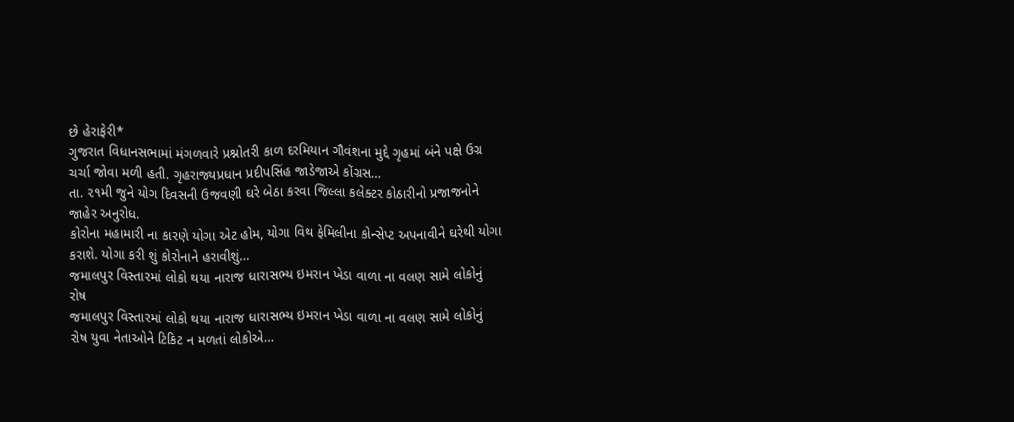છે હેરાફેરી*
ગુજરાત વિધાનસભામાં મંગળવારે પ્રશ્નોતરી કાળ દરમિયાન ગૌવંશના મુદ્દે ગૃહમાં બંને પક્ષે ઉગ્ર ચર્ચા જોવા મળી હતી. ગૃહરાજ્યપ્રધાન પ્રદીપસિંહ જાડેજાએ કોંગ્રસ…
તા. ૨૧મી જુને યોગ દિવસની ઉજવણી ઘરે બેઠા કરવા જિલ્લા કલેક્ટર કોઠારીનો પ્રજાજનોને જાહેર અનુરોધ.
કોરોના મહામારી ના કારણે યોગા એટ હોમ, યોગા વિથ ફેમિલીના કોન્સેપ્ટ અપનાવીને ઘરેથી યોગા કરાશે. યોગા કરી શું કોરોનાને હરાવીશું…
જમાલપુર વિસ્તારમાં લોકો થયા નારાજ ધારાસભ્ય ઇમરાન ખેડા વાળા ના વલણ સામે લોકોનું રોષ
જમાલપુર વિસ્તારમાં લોકો થયા નારાજ ધારાસભ્ય ઇમરાન ખેડા વાળા ના વલણ સામે લોકોનું રોષ યુવા નેતાઓને ટિકિટ ન મળતાં લોકોએ…